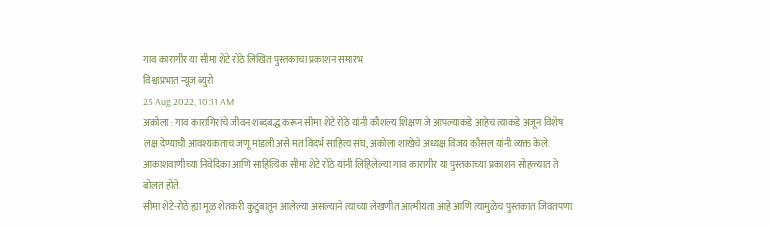गाव कारागीर या सीमा शेटे रोठे लिखित पुस्तकाचा प्रकाशन समारंभ
विश्वाप्रभात न्यूज ब्युरो
25 Aug 2022, 10:11 AM
अकोला : गाव कारागिरांचे जीवन शब्दबद्ध करून सीमा शेटे रोठे यांनी कौशल्य शिक्षण जे आपल्याकडे आहेच त्याकडे अजून विशेष लक्ष देण्याची आवश्यकताच जणू मांडली असे मत विदर्भ साहित्य संघ, अकोला शाखेचे अध्यक्ष विजय कौसल यांनी व्यक्त केले. आकाशवाणीच्या निवेदिका आणि साहित्यिक सीमा शेटे रोठे यांनी लिहिलेल्या गाव कारागीर या पुस्तकाच्या प्रकाशन सोहळ्यात ते बोलत होते.
सीमा शेटे-रोठे ह्या मूळ शेतकरी कुटुंबातून आलेल्या असल्याने त्यांच्या लेखणीत आत्मीयता आहे आणि त्यामुळेच पुस्तकात जिवंतपणा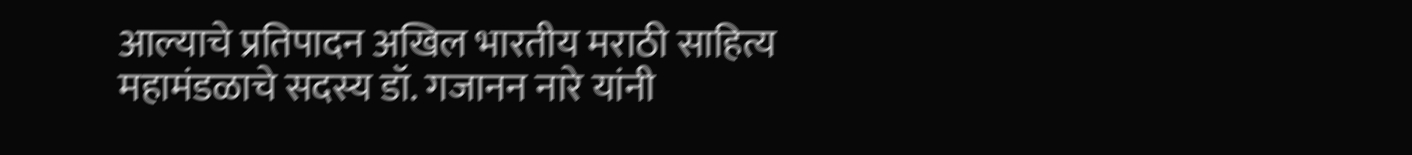आल्याचे प्रतिपादन अखिल भारतीय मराठी साहित्य महामंडळाचे सदस्य डॉ. गजानन नारे यांनी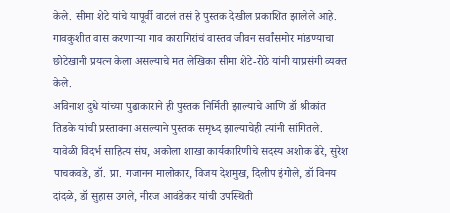केले. सीमा शेटे यांचे यापूर्वी वाटलं तसं हे पुस्तक देखील प्रकाशित झालेले आहे. गावकुशीत वास करणाऱ्या गाव कारागिरांचं वास्तव जीवन सर्वांसमोर मांडण्याचा छोटेखानी प्रयत्न केला असल्याचे मत लेखिका सीमा शेटे-रोठे यांनी याप्रसंगी व्यक्त केले.
अविनाश दुधे यांच्या पुढाकाराने ही पुस्तक निर्मिती झाल्याचे आणि डॉ श्रीकांत तिडके यांची प्रस्तावना असल्याने पुस्तक समृध्द झाल्याचेही त्यांनी सांगितले.
यावेळी विदर्भ साहित्य संघ, अकोला शाखा कार्यकारिणीचे सदस्य अशोक ढेरे, सुरेश पाचकवडे, डॉ. प्रा. गजानन मालोकार, विजय देशमुख, दिलीप इंगोले, डॉ विनय दांदळे, डॉ सुहास उगले, नीरज आवंडेकर यांची उपस्थिती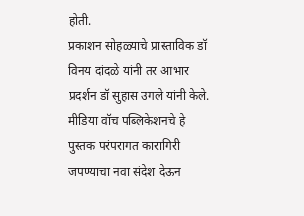होती.
प्रकाशन सोहळ्याचे प्रास्ताविक डॉ विनय दांदळे यांनी तर आभार प्रदर्शन डॉ सुहास उगले यांनी केले. मीडिया वॉच पब्लिकेशनचे हे पुस्तक परंपरागत कारागिरी जपण्याचा नवा संदेश देऊन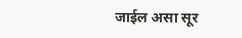जाईल असा सूर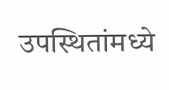उपस्थितांमध्ये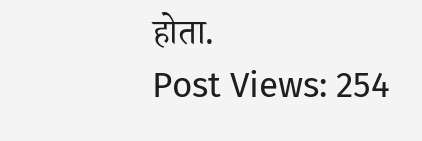होता.
Post Views: 254